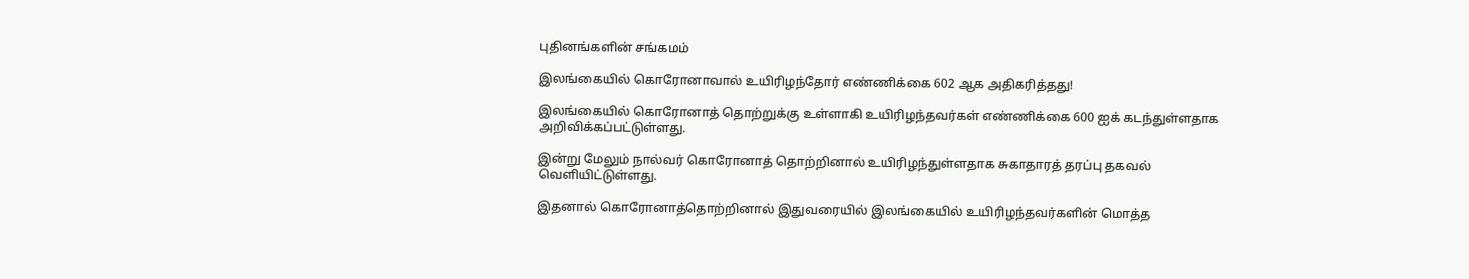புதினங்களின் சங்கமம்

இலங்கையில் கொரோனாவால் உயிரிழந்தோர் எண்ணிக்கை 602 ஆக அதிகரித்தது!

இலங்கையில் கொரோனாத் தொற்றுக்கு உள்ளாகி உயிரிழந்தவர்கள் எண்ணிக்கை 600 ஐக் கடந்துள்ளதாக அறிவிக்கப்பட்டுள்ளது.

இன்று மேலும் நால்வர் கொரோனாத் தொற்றினால் உயிரிழந்துள்ளதாக சுகாதாரத் தரப்பு தகவல் வெளியிட்டுள்ளது.

இதனால் கொரோனாத்தொற்றினால் இதுவரையில் இலங்கையில் உயிரிழந்தவர்களின் மொத்த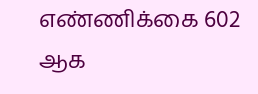எண்ணிக்கை 602 ஆக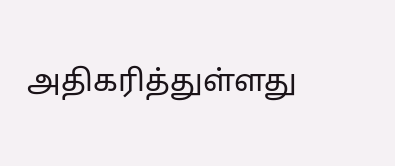அதிகரித்துள்ளது